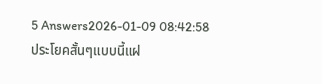5 Answers2026-01-09 08:42:58
ประโยคสั้นๆแบบนี้แฝ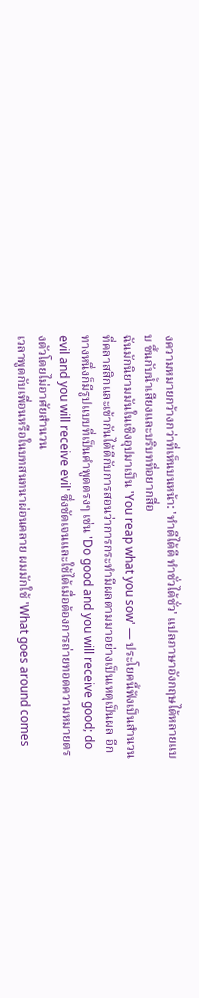งความหมายกว้างกว่าที่เห็นบนหน้า: 'ทําดีได้ดี ทําชั่วได้ชั่ว' แปลภาษาอังกฤษได้หลายแบบ ขึ้นกับน้ำเสียงและบริบทที่อยากสื่อ
ฉันมักนิยามมันในเชิงอุปมาเป็น 'You reap what you sow' — ประโยคนี้ฟังเป็นสำนวนที่คลาสสิกและเข้ากันได้ดีกับการสอนว่าการกระทำมีผลตามมาอย่างเป็นเหตุเป็นผล อีกทางหนึ่งก็มีรูปแบบที่เป็นคำพูดตรงๆ เช่น 'Do good and you will receive good; do evil and you will receive evil' ซึ่งชัดเจนและใช้ได้เมื่อต้องการถ่ายทอดความหมายตรงตัวโดยไม่อาศัยสำนวน
เวลาพูดกับเพื่อนหรือในบทสนทนาผ่อนคลาย ผมมักใช้ 'What goes around comes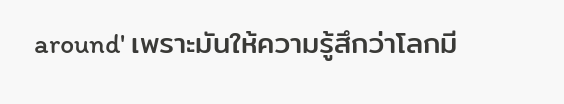around' เพราะมันให้ความรู้สึกว่าโลกมี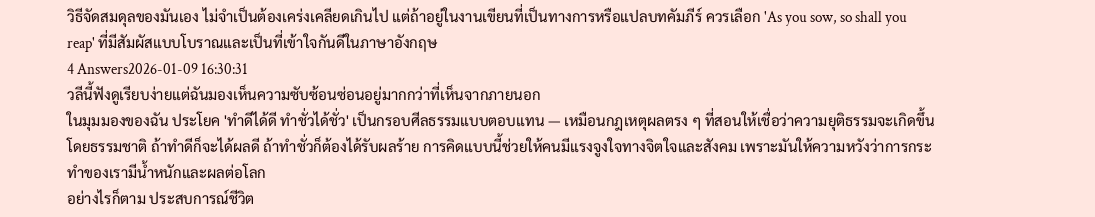วิธีจัดสมดุลของมันเอง ไม่จำเป็นต้องเคร่งเคลียดเกินไป แต่ถ้าอยู่ในงานเขียนที่เป็นทางการหรือแปลบทคัมภีร์ ควรเลือก 'As you sow, so shall you reap' ที่มีสัมผัสแบบโบราณและเป็นที่เข้าใจกันดีในภาษาอังกฤษ
4 Answers2026-01-09 16:30:31
วลีนี้ฟังดูเรียบง่ายแต่ฉันมองเห็นความซับซ้อนซ่อนอยู่มากกว่าที่เห็นจากภายนอก
ในมุมมองของฉัน ประโยค 'ทําดีได้ดี ทําชั่วได้ชั่ว' เป็นกรอบศีลธรรมแบบตอบแทน — เหมือนกฎเหตุผลตรง ๆ ที่สอนให้เชื่อว่าความยุติธรรมจะเกิดขึ้นโดยธรรมชาติ ถ้าทำดีก็จะได้ผลดี ถ้าทำชั่วก็ต้องได้รับผลร้าย การคิดแบบนี้ช่วยให้คนมีแรงจูงใจทางจิตใจและสังคม เพราะมันให้ความหวังว่าการกระทำของเรามีน้ำหนักและผลต่อโลก
อย่างไรก็ตาม ประสบการณ์ชีวิต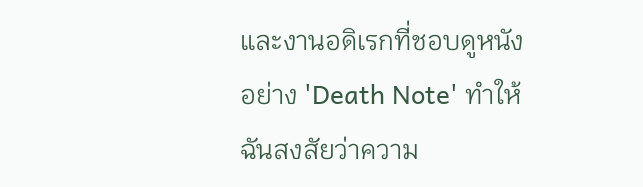และงานอดิเรกที่ชอบดูหนังอย่าง 'Death Note' ทำให้ฉันสงสัยว่าความ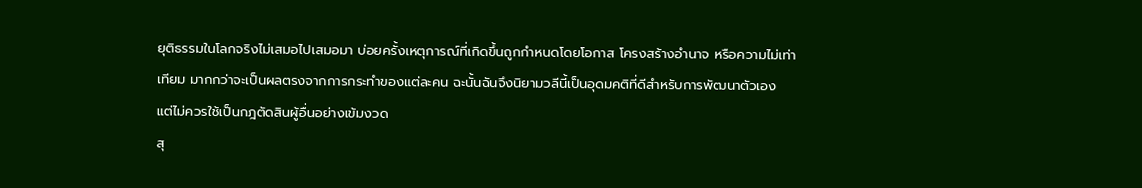ยุติธรรมในโลกจริงไม่เสมอไปเสมอมา บ่อยครั้งเหตุการณ์ที่เกิดขึ้นถูกกำหนดโดยโอกาส โครงสร้างอำนาจ หรือความไม่เท่าเทียม มากกว่าจะเป็นผลตรงจากการกระทำของแต่ละคน ฉะนั้นฉันจึงนิยามวลีนี้เป็นอุดมคติที่ดีสำหรับการพัฒนาตัวเอง แต่ไม่ควรใช้เป็นกฎตัดสินผู้อื่นอย่างเข้มงวด
สุ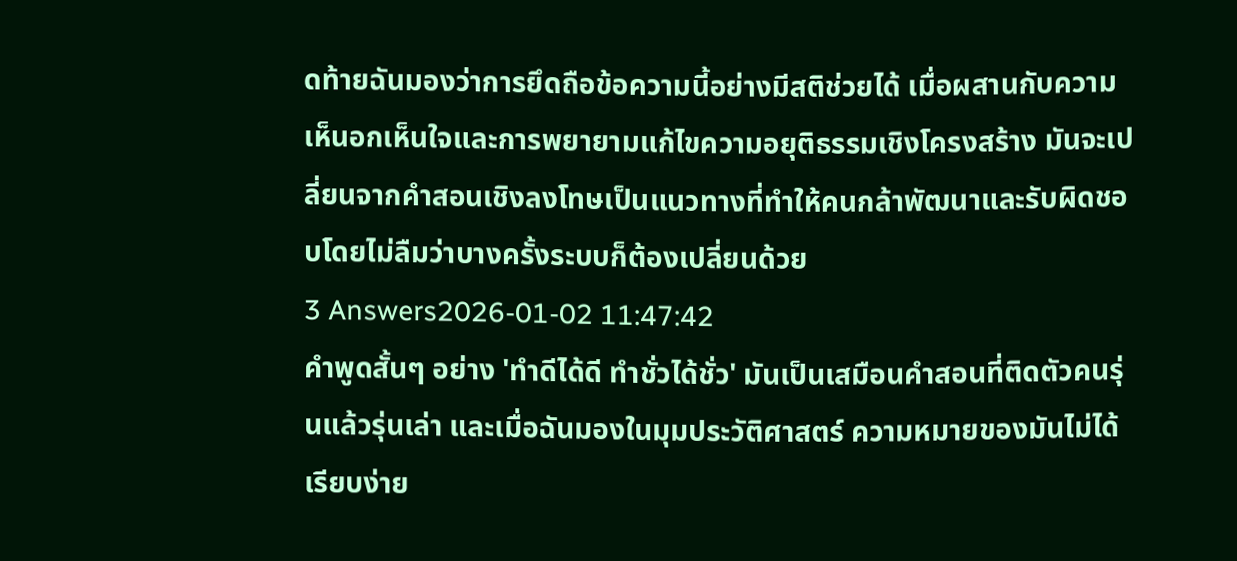ดท้ายฉันมองว่าการยึดถือข้อความนี้อย่างมีสติช่วยได้ เมื่อผสานกับความเห็นอกเห็นใจและการพยายามแก้ไขความอยุติธรรมเชิงโครงสร้าง มันจะเปลี่ยนจากคำสอนเชิงลงโทษเป็นแนวทางที่ทำให้คนกล้าพัฒนาและรับผิดชอบโดยไม่ลืมว่าบางครั้งระบบก็ต้องเปลี่ยนด้วย
3 Answers2026-01-02 11:47:42
คำพูดสั้นๆ อย่าง 'ทําดีได้ดี ทําชั่วได้ชั่ว' มันเป็นเสมือนคำสอนที่ติดตัวคนรุ่นแล้วรุ่นเล่า และเมื่อฉันมองในมุมประวัติศาสตร์ ความหมายของมันไม่ได้เรียบง่าย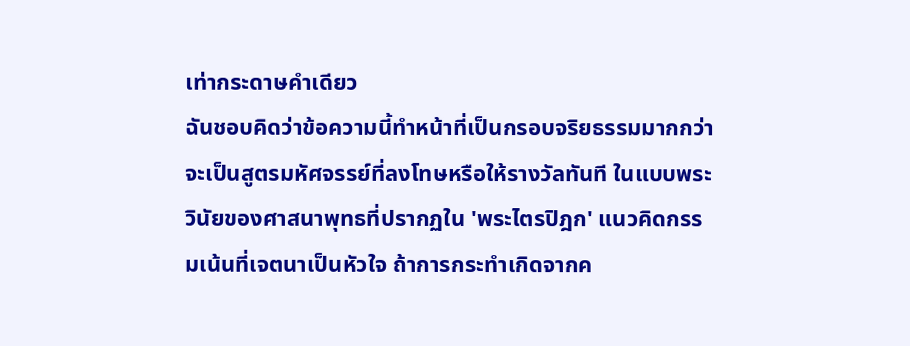เท่ากระดาษคำเดียว
ฉันชอบคิดว่าข้อความนี้ทำหน้าที่เป็นกรอบจริยธรรมมากกว่าจะเป็นสูตรมหัศจรรย์ที่ลงโทษหรือให้รางวัลทันที ในแบบพระวินัยของศาสนาพุทธที่ปรากฏใน 'พระไตรปิฎก' แนวคิดกรรมเน้นที่เจตนาเป็นหัวใจ ถ้าการกระทำเกิดจากค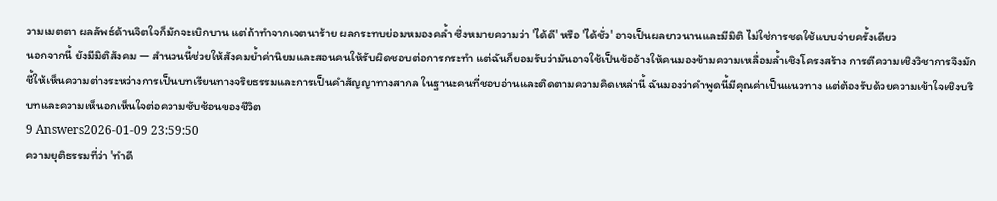วามเมตตา ผลลัพธ์ด้านจิตใจก็มักจะเบิกบาน แต่ถ้าทำจากเจตนาร้าย ผลกระทบย่อมหมองคล้ำ ซึ่งหมายความว่า 'ได้ดี' หรือ 'ได้ชั่ว' อาจเป็นผลยาวนานและมีมิติ ไม่ใช่การชดใช้แบบจ่ายครั้งเดียว
นอกจากนี้ ยังมีมิติสังคม — สำนวนนี้ช่วยให้สังคมย้ำค่านิยมและสอนคนให้รับผิดชอบต่อการกระทำ แต่ฉันก็ยอมรับว่ามันอาจใช้เป็นข้ออ้างให้คนมองข้ามความเหลื่อมล้ำเชิงโครงสร้าง การตีความเชิงวิชาการจึงมักชี้ให้เห็นความต่างระหว่างการเป็นบทเรียนทางจริยธรรมและการเป็นคำสัญญาทางสากล ในฐานะคนที่ชอบอ่านและติดตามความคิดเหล่านี้ ฉันมองว่าคำพูดนี้มีคุณค่าเป็นแนวทาง แต่ต้องรับด้วยความเข้าใจเชิงบริบทและความเห็นอกเห็นใจต่อความซับซ้อนของชีวิต
9 Answers2026-01-09 23:59:50
ความยุติธรรมที่ว่า 'ทําดี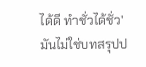ได้ดี ทําชั่วได้ชั่ว' มันไม่ใช่บทสรุปป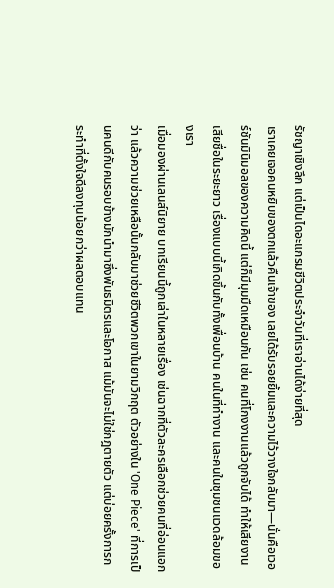รัชญาเชิงลึก แต่เป็นไดอะแกรมชีวิตประจำวันที่เราอ่านได้ง่ายที่สุด
เราเคยเจอคนหยิบของตกแล้วคืนเจ้าของ เลยได้รับรอยยิ้มและความไว้วางใจกลับมา—นั่นคือเวอร์ชันมินิมอลของความคิดนี้ แต่ก็มีมุมมืดเหมือนกัน เช่น คนที่โกงงานแล้วถูกจับได้ ทำให้เสียงานเสียชื่อในระยะยาว เรื่องแบบนี้เกิดขึ้นกับทั้งเพื่อนบ้าน คนในที่ทำงาน และคนในชุมชนแวดล้อมของเรา
เมื่อมองผ่านเลนส์นิยาย บทเรียนนี้ถูกเล่าในหลายเรื่อง เช่นฉากที่ตัวละครเลือกช่วยคนที่อ่อนแอกว่า แล้วความช่วยเหลือนั้นกลับมาช่วยชีวิตพวกเขาในยามวิกฤต ตัวอย่างใน 'One Piece' ที่การเป็นคนดีกับคนรอบข้างมักนำมาซึ่งพันธมิตรและโอกาส แม้มันจะไม่ใช่กฎตายตัว แต่บ่อยครั้งการกระทำที่ตั้งใจดีลงทุนน้อยกว่าผลตอบแทน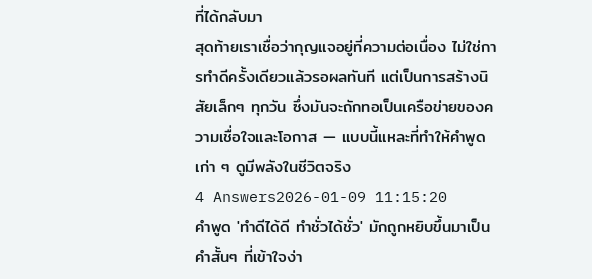ที่ได้กลับมา
สุดท้ายเราเชื่อว่ากุญแจอยู่ที่ความต่อเนื่อง ไม่ใช่การทำดีครั้งเดียวแล้วรอผลทันที แต่เป็นการสร้างนิสัยเล็กๆ ทุกวัน ซึ่งมันจะถักทอเป็นเครือข่ายของความเชื่อใจและโอกาส — แบบนี้แหละที่ทำให้คำพูดเก่า ๆ ดูมีพลังในชีวิตจริง
4 Answers2026-01-09 11:15:20
คำพูด 'ทำดีได้ดี ทำชั่วได้ชั่ว' มักถูกหยิบขึ้นมาเป็นคำสั้นๆ ที่เข้าใจง่า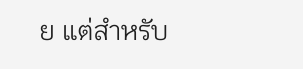ย แต่สำหรับ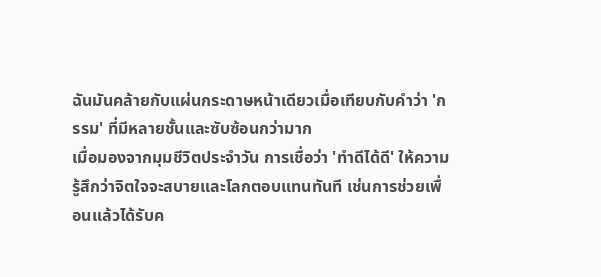ฉันมันคล้ายกับแผ่นกระดาษหน้าเดียวเมื่อเทียบกับคำว่า 'กรรม' ที่มีหลายชั้นและซับซ้อนกว่ามาก
เมื่อมองจากมุมชีวิตประจำวัน การเชื่อว่า 'ทำดีได้ดี' ให้ความรู้สึกว่าจิตใจจะสบายและโลกตอบแทนทันที เช่นการช่วยเพื่อนแล้วได้รับค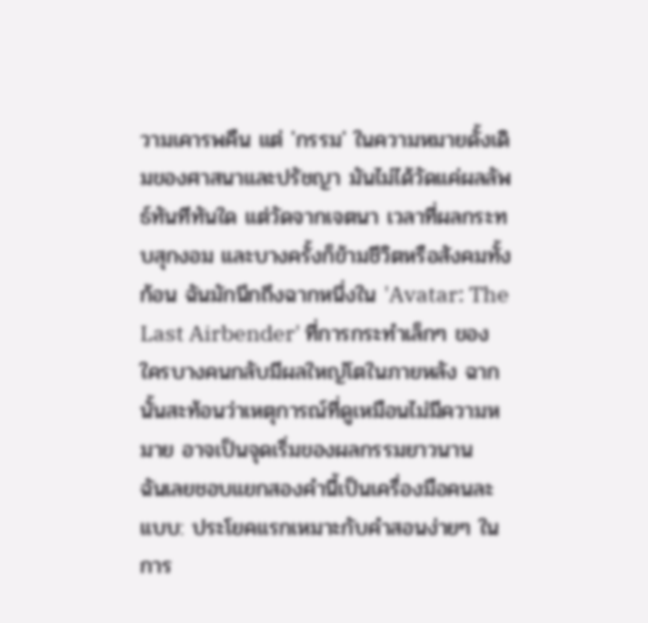วามเคารพคืน แต่ 'กรรม' ในความหมายดั้งเดิมของศาสนาและปรัชญา มันไม่ได้วัดแค่ผลลัพธ์ทันทีทันใด แต่วัดจากเจตนา เวลาที่ผลกระทบสุกงอม และบางครั้งก็ข้ามชีวิตหรือสังคมทั้งก้อน ฉันมักนึกถึงฉากหนึ่งใน 'Avatar: The Last Airbender' ที่การกระทำเล็กๆ ของใครบางคนกลับมีผลใหญ่โตในภายหลัง ฉากนั้นสะท้อนว่าเหตุการณ์ที่ดูเหมือนไม่มีความหมาย อาจเป็นจุดเริ่มของผลกรรมยาวนาน
ฉันเลยชอบแยกสองคำนี้เป็นเครื่องมือคนละแบบ: ประโยคแรกเหมาะกับคำสอนง่ายๆ ในการ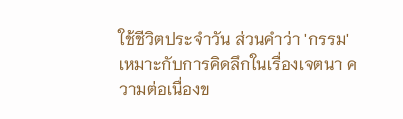ใช้ชีวิตประจำวัน ส่วนคำว่า 'กรรม' เหมาะกับการคิดลึกในเรื่องเจตนา ความต่อเนื่องข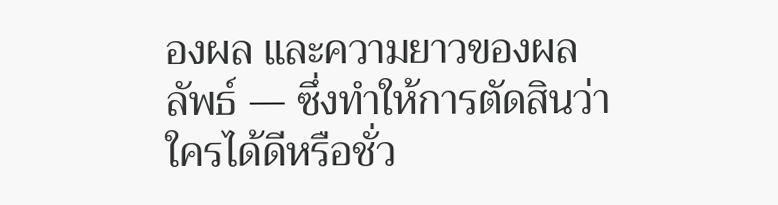องผล และความยาวของผลลัพธ์ — ซึ่งทำให้การตัดสินว่าใครได้ดีหรือชั่ว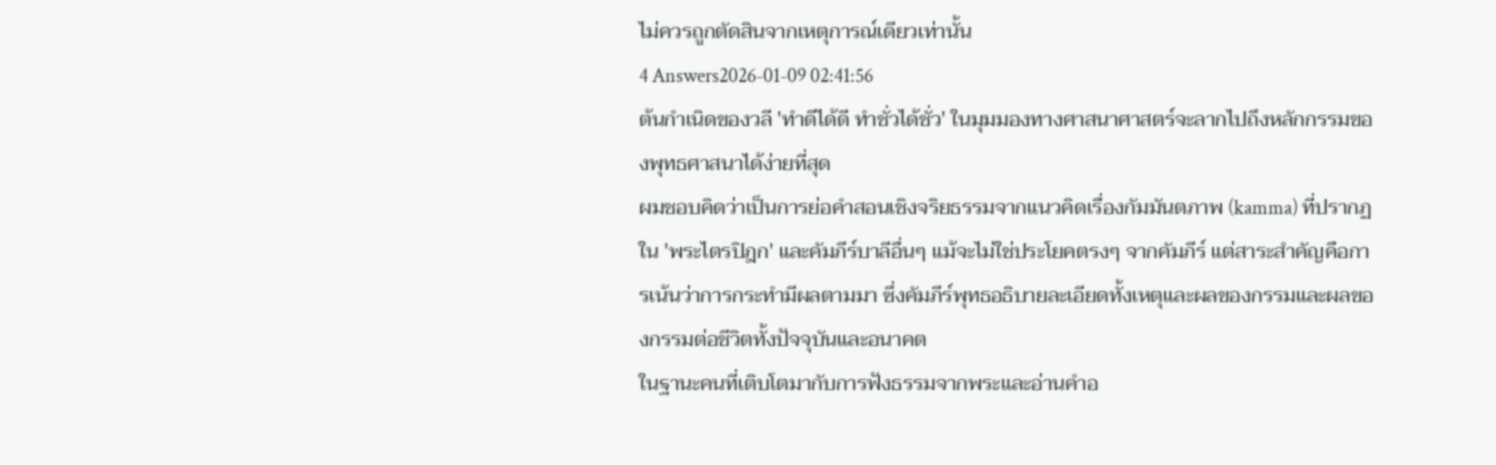ไม่ควรถูกตัดสินจากเหตุการณ์เดียวเท่านั้น
4 Answers2026-01-09 02:41:56
ต้นกำเนิดของวลี 'ทําดีได้ดี ทําชั่วได้ชั่ว' ในมุมมองทางศาสนาศาสตร์จะลากไปถึงหลักกรรมของพุทธศาสนาได้ง่ายที่สุด
ผมชอบคิดว่าเป็นการย่อคำสอนเชิงจริยธรรมจากแนวคิดเรื่องกัมมันตภาพ (kamma) ที่ปรากฏใน 'พระไตรปิฎก' และคัมภีร์บาลีอื่นๆ แม้จะไม่ใช่ประโยคตรงๆ จากคัมภีร์ แต่สาระสำคัญคือการเน้นว่าการกระทำมีผลตามมา ซึ่งคัมภีร์พุทธอธิบายละเอียดทั้งเหตุและผลของกรรมและผลของกรรมต่อชีวิตทั้งปัจจุบันและอนาคต
ในฐานะคนที่เติบโตมากับการฟังธรรมจากพระและอ่านคำอ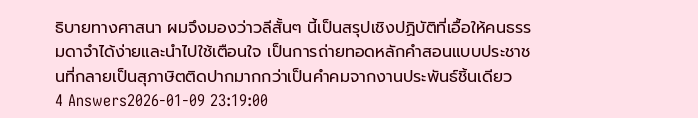ธิบายทางศาสนา ผมจึงมองว่าวลีสั้นๆ นี้เป็นสรุปเชิงปฏิบัติที่เอื้อให้คนธรรมดาจำได้ง่ายและนำไปใช้เตือนใจ เป็นการถ่ายทอดหลักคำสอนแบบประชาชนที่กลายเป็นสุภาษิตติดปากมากกว่าเป็นคำคมจากงานประพันธ์ชิ้นเดียว
4 Answers2026-01-09 23:19:00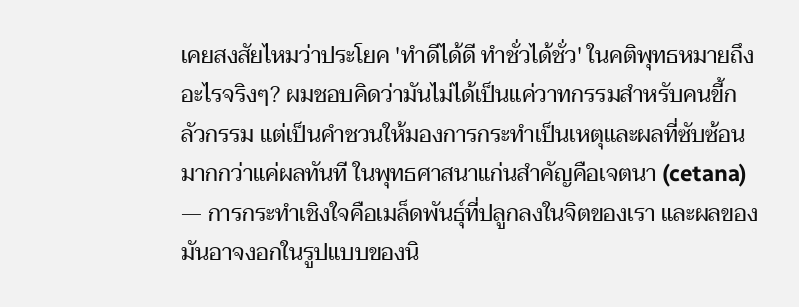เคยสงสัยไหมว่าประโยค 'ทําดีได้ดี ทําชั่วได้ชั่ว' ในคติพุทธหมายถึงอะไรจริงๆ? ผมชอบคิดว่ามันไม่ได้เป็นแค่วาทกรรมสำหรับคนขี้กลัวกรรม แต่เป็นคำชวนให้มองการกระทำเป็นเหตุและผลที่ซับซ้อนมากกว่าแค่ผลทันที ในพุทธศาสนาแก่นสำคัญคือเจตนา (cetana) — การกระทำเชิงใจคือเมล็ดพันธุ์ที่ปลูกลงในจิตของเรา และผลของมันอาจงอกในรูปแบบของนิ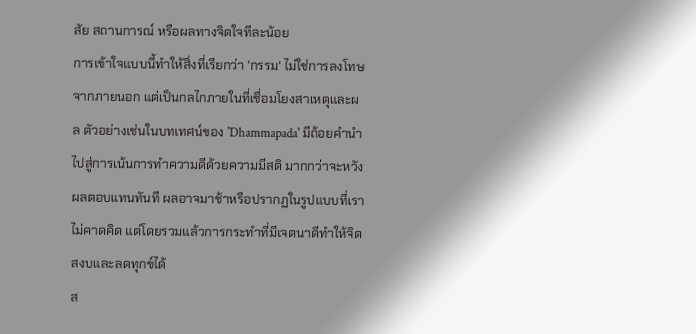สัย สถานการณ์ หรือผลทางจิตใจทีละน้อย
การเข้าใจแบบนี้ทำให้สิ่งที่เรียกว่า 'กรรม' ไม่ใช่การลงโทษจากภายนอก แต่เป็นกลไกภายในที่เชื่อมโยงสาเหตุและผล ตัวอย่างเช่นในบทเทศน์ของ 'Dhammapada' มีถ้อยคำนำไปสู่การเน้นการทำความดีด้วยความมีสติ มากกว่าจะหวังผลตอบแทนทันที ผลอาจมาช้าหรือปรากฏในรูปแบบที่เราไม่คาดคิด แต่โดยรวมแล้วการกระทำที่มีเจตนาดีทำให้จิตสงบและลดทุกข์ได้
ส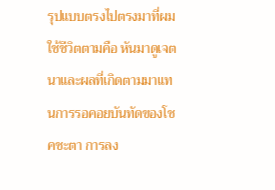รุปแบบตรงไปตรงมาที่ผมใช้ชีวิตตามคือ หันมาดูเจตนาและผลที่เกิดตามมาแทนการรอคอยบันทัดของโชคชะตา การลง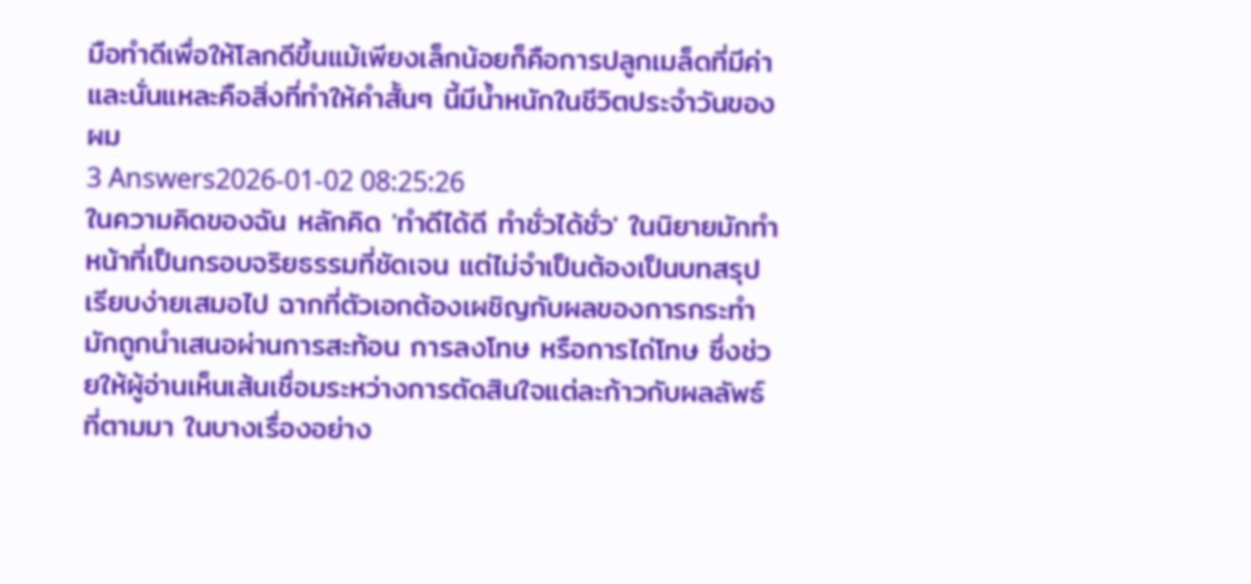มือทำดีเพื่อให้โลกดีขึ้นแม้เพียงเล็กน้อยก็คือการปลูกเมล็ดที่มีค่า และนั่นแหละคือสิ่งที่ทำให้คำสั้นๆ นี้มีน้ำหนักในชีวิตประจำวันของผม
3 Answers2026-01-02 08:25:26
ในความคิดของฉัน หลักคิด 'ทําดีได้ดี ทําชั่วได้ชั่ว' ในนิยายมักทำหน้าที่เป็นกรอบจริยธรรมที่ชัดเจน แต่ไม่จำเป็นต้องเป็นบทสรุปเรียบง่ายเสมอไป ฉากที่ตัวเอกต้องเผชิญกับผลของการกระทำมักถูกนำเสนอผ่านการสะท้อน การลงโทษ หรือการไถ่โทษ ซึ่งช่วยให้ผู้อ่านเห็นเส้นเชื่อมระหว่างการตัดสินใจแต่ละก้าวกับผลลัพธ์ที่ตามมา ในบางเรื่องอย่าง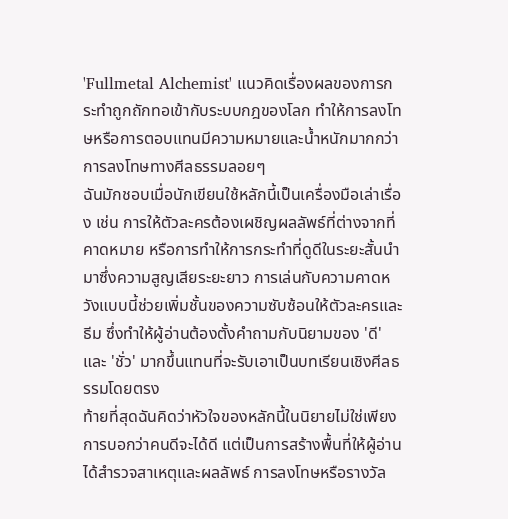'Fullmetal Alchemist' แนวคิดเรื่องผลของการกระทำถูกถักทอเข้ากับระบบกฎของโลก ทำให้การลงโทษหรือการตอบแทนมีความหมายและน้ำหนักมากกว่าการลงโทษทางศีลธรรมลอยๆ
ฉันมักชอบเมื่อนักเขียนใช้หลักนี้เป็นเครื่องมือเล่าเรื่อง เช่น การให้ตัวละครต้องเผชิญผลลัพธ์ที่ต่างจากที่คาดหมาย หรือการทำให้การกระทำที่ดูดีในระยะสั้นนำมาซึ่งความสูญเสียระยะยาว การเล่นกับความคาดหวังแบบนี้ช่วยเพิ่มชั้นของความซับซ้อนให้ตัวละครและธีม ซึ่งทำให้ผู้อ่านต้องตั้งคำถามกับนิยามของ 'ดี' และ 'ชั่ว' มากขึ้นแทนที่จะรับเอาเป็นบทเรียนเชิงศีลธรรมโดยตรง
ท้ายที่สุดฉันคิดว่าหัวใจของหลักนี้ในนิยายไม่ใช่เพียงการบอกว่าคนดีจะได้ดี แต่เป็นการสร้างพื้นที่ให้ผู้อ่านได้สำรวจสาเหตุและผลลัพธ์ การลงโทษหรือรางวัล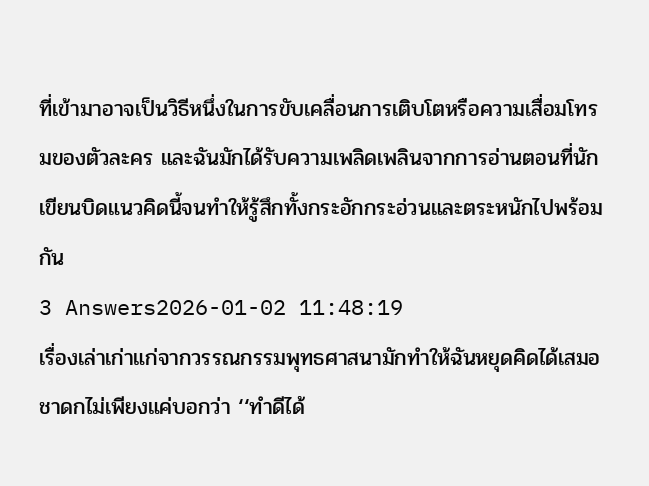ที่เข้ามาอาจเป็นวิธีหนึ่งในการขับเคลื่อนการเติบโตหรือความเสื่อมโทรมของตัวละคร และฉันมักได้รับความเพลิดเพลินจากการอ่านตอนที่นักเขียนบิดแนวคิดนี้จนทำให้รู้สึกทั้งกระอักกระอ่วนและตระหนักไปพร้อมกัน
3 Answers2026-01-02 11:48:19
เรื่องเล่าเก่าแก่จากวรรณกรรมพุทธศาสนามักทำให้ฉันหยุดคิดได้เสมอ
ชาดกไม่เพียงแค่บอกว่า ‘‘ทำดีได้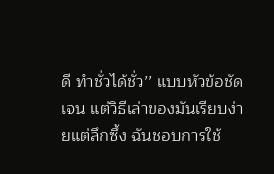ดี ทำชั่วได้ชั่ว’’ แบบหัวข้อชัดเจน แต่วิธีเล่าของมันเรียบง่ายแต่ลึกซึ้ง ฉันชอบการใช้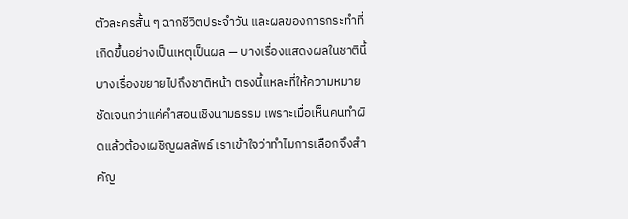ตัวละครสั้น ๆ ฉากชีวิตประจำวัน และผลของการกระทำที่เกิดขึ้นอย่างเป็นเหตุเป็นผล — บางเรื่องแสดงผลในชาตินี้ บางเรื่องขยายไปถึงชาติหน้า ตรงนี้แหละที่ให้ความหมายชัดเจนกว่าแค่คำสอนเชิงนามธรรม เพราะเมื่อเห็นคนทำผิดแล้วต้องเผชิญผลลัพธ์ เราเข้าใจว่าทำไมการเลือกจึงสำคัญ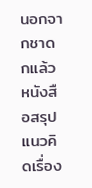นอกจากชาดกแล้ว หนังสือสรุปแนวคิดเรื่อง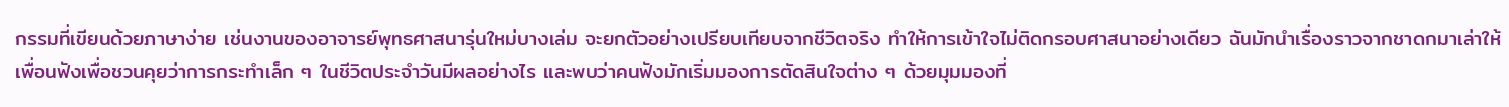กรรมที่เขียนด้วยภาษาง่าย เช่นงานของอาจารย์พุทธศาสนารุ่นใหม่บางเล่ม จะยกตัวอย่างเปรียบเทียบจากชีวิตจริง ทำให้การเข้าใจไม่ติดกรอบศาสนาอย่างเดียว ฉันมักนำเรื่องราวจากชาดกมาเล่าให้เพื่อนฟังเพื่อชวนคุยว่าการกระทำเล็ก ๆ ในชีวิตประจำวันมีผลอย่างไร และพบว่าคนฟังมักเริ่มมองการตัดสินใจต่าง ๆ ด้วยมุมมองที่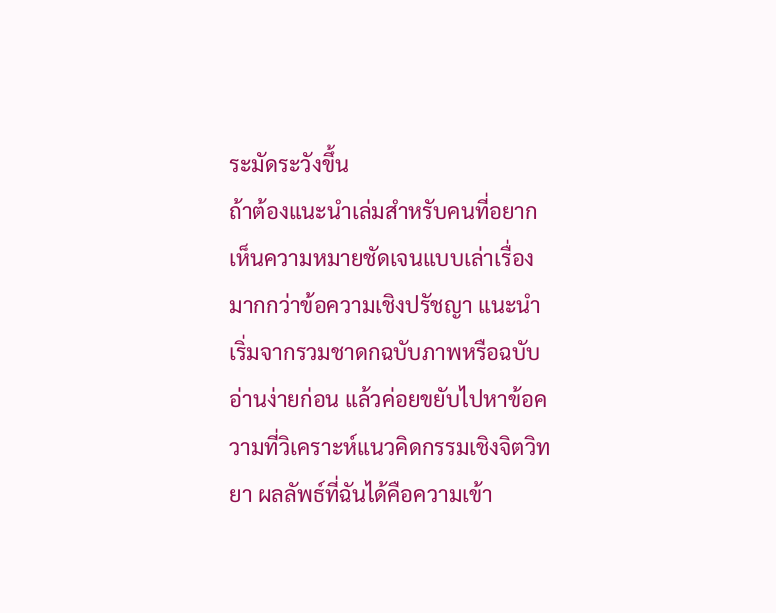ระมัดระวังขึ้น
ถ้าต้องแนะนำเล่มสำหรับคนที่อยากเห็นความหมายชัดเจนแบบเล่าเรื่องมากกว่าข้อความเชิงปรัชญา แนะนำเริ่มจากรวมชาดกฉบับภาพหรือฉบับอ่านง่ายก่อน แล้วค่อยขยับไปหาข้อความที่วิเคราะห์แนวคิดกรรมเชิงจิตวิทยา ผลลัพธ์ที่ฉันได้คือความเข้า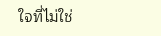ใจที่ไม่ใช่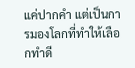แค่ปากคำ แต่เป็นการมองโลกที่ทำให้เลือกทำดี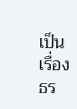เป็นเรื่องธร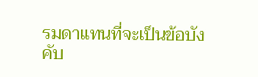รมดาแทนที่จะเป็นข้อบังคับ